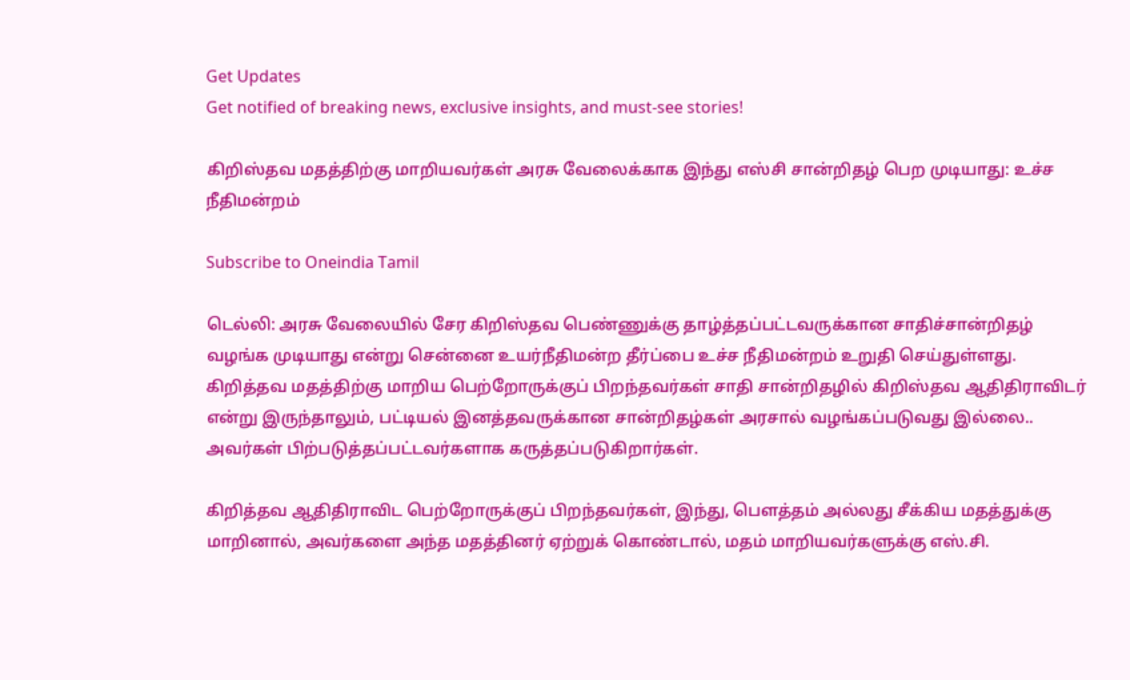Get Updates
Get notified of breaking news, exclusive insights, and must-see stories!

கிறிஸ்தவ மதத்திற்கு மாறியவர்கள் அரசு வேலைக்காக இந்து எஸ்சி சான்றிதழ் பெற முடியாது: உச்ச நீதிமன்றம்

Subscribe to Oneindia Tamil

டெல்லி: அரசு வேலையில் சேர கிறிஸ்தவ பெண்ணுக்கு தாழ்த்தப்பட்டவருக்கான சாதிச்சான்றிதழ் வழங்க முடியாது என்று சென்னை உயர்நீதிமன்ற தீர்ப்பை உச்ச நீதிமன்றம் உறுதி செய்துள்ளது. கிறித்தவ மதத்திற்கு மாறிய பெற்றோருக்குப் பிறந்தவர்கள் சாதி சான்றிதழில் கிறிஸ்தவ ஆதிதிராவிடர் என்று இருந்தாலும், பட்டியல் இனத்தவருக்கான சான்றிதழ்கள் அரசால் வழங்கப்படுவது இல்லை.. அவர்கள் பிற்படுத்தப்பட்டவர்களாக கருத்தப்படுகிறார்கள்.

கிறித்தவ ஆதிதிராவிட பெற்றோருக்குப் பிறந்தவர்கள், இந்து, பெளத்தம் அல்லது சீக்கிய மதத்துக்கு மாறினால், அவர்களை அந்த மதத்தினர் ஏற்றுக் கொண்டால், மதம் மாறியவர்களுக்கு எஸ்.சி.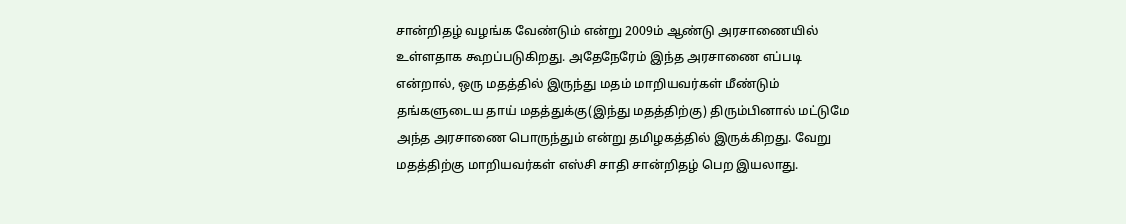சான்றிதழ் வழங்க வேண்டும் என்று 2009ம் ஆண்டு அரசாணையில் உள்ளதாக கூறப்படுகிறது. அதேநேரேம் இந்த அரசாணை எப்படி என்றால், ஒரு மதத்தில் இருந்து மதம் மாறியவர்கள் மீண்டும் தங்களுடைய தாய் மதத்துக்கு(இந்து மதத்திற்கு) திரும்பினால் மட்டுமே அந்த அரசாணை பொருந்தும் என்று தமிழகத்தில் இருக்கிறது. வேறு மதத்திற்கு மாறியவர்கள் எஸ்சி சாதி சான்றிதழ் பெற இயலாது.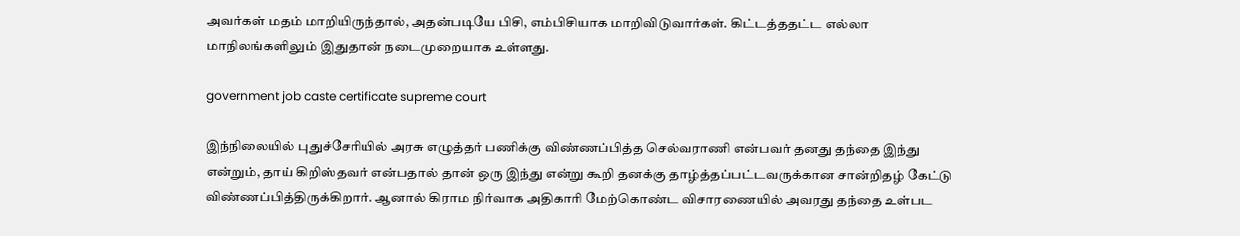அவர்கள் மதம் மாறியிருந்தால், அதன்படியே பிசி, எம்பிசியாக மாறிவிடுவார்கள். கிட்டத்ததட்ட எல்லா மாநிலங்களிலும் இதுதான் நடைமுறையாக உள்ளது.

government job caste certificate supreme court

இந்நிலையில் புதுச்சேரியில் அரசு எழுத்தர் பணிக்கு விண்ணப்பித்த செல்வராணி என்பவர் தனது தந்தை இந்து என்றும், தாய் கிறிஸ்தவர் என்பதால் தான் ஒரு இந்து என்று கூறி தனக்கு தாழ்த்தப்பட்டவருக்கான சான்றிதழ் கேட்டு விண்ணப்பித்திருக்கிறார். ஆனால் கிராம நிர்வாக அதிகாரி மேற்கொண்ட விசாரணையில் அவரது தந்தை உள்பட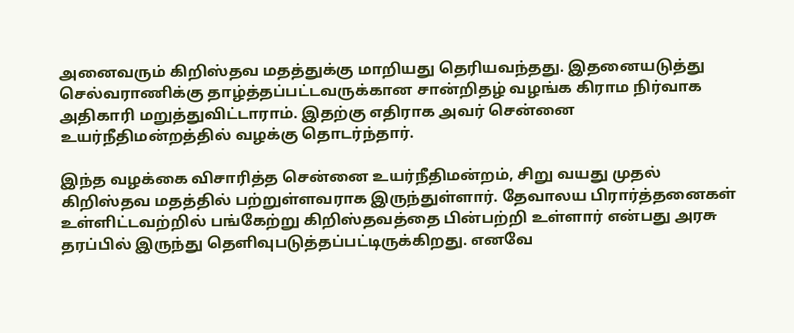அனைவரும் கிறிஸ்தவ மதத்துக்கு மாறியது தெரியவந்தது. இதனையடுத்து செல்வராணிக்கு தாழ்த்தப்பட்டவருக்கான சான்றிதழ் வழங்க கிராம நிர்வாக அதிகாரி மறுத்துவிட்டாராம். இதற்கு எதிராக அவர் சென்னை உயர்நீதிமன்றத்தில் வழக்கு தொடர்ந்தார்.

இந்த வழக்கை விசாரித்த சென்னை உயர்நீதிமன்றம், சிறு வயது முதல் கிறிஸ்தவ மதத்தில் பற்றுள்ளவராக இருந்துள்ளார். தேவாலய பிரார்த்தனைகள் உள்ளிட்டவற்றில் பங்கேற்று கிறிஸ்தவத்தை பின்பற்றி உள்ளார் என்பது அரசு தரப்பில் இருந்து தெளிவுபடுத்தப்பட்டிருக்கிறது. எனவே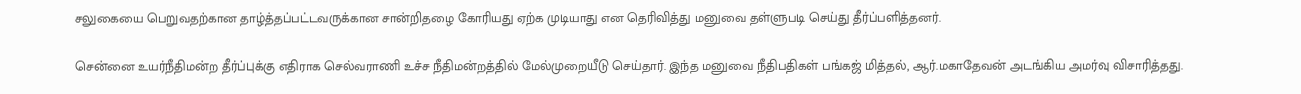சலுகையை பெறுவதற்கான தாழ்த்தப்பட்டவருக்கான சான்றிதழை கோரியது ஏற்க முடியாது என தெரிவித்து மனுவை தள்ளுபடி செய்து தீர்ப்பளித்தனர்.

சென்னை உயர்நீதிமன்ற தீர்ப்புக்கு எதிராக செல்வராணி உச்ச நீதிமன்றத்தில் மேல்முறையீடு செய்தார். இந்த மனுவை நீதிபதிகள் பங்கஜ் மித்தல், ஆர்.மகாதேவன் அடங்கிய அமர்வு விசாரித்தது.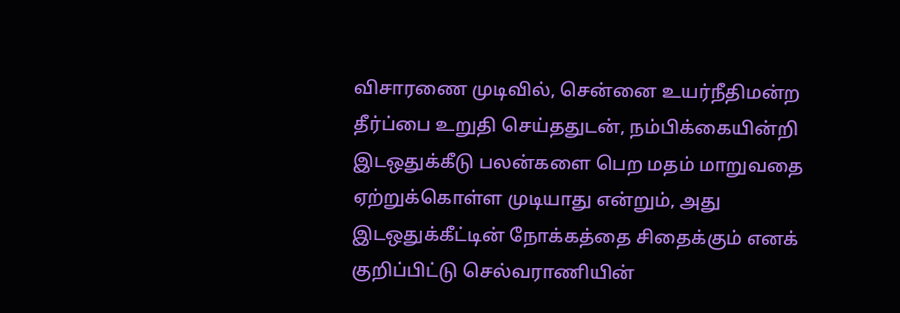விசாரணை முடிவில், சென்னை உயர்நீதிமன்ற தீர்ப்பை உறுதி செய்ததுடன், நம்பிக்கையின்றி இடஒதுக்கீடு பலன்களை பெற மதம் மாறுவதை ஏற்றுக்கொள்ள முடியாது என்றும், அது இடஒதுக்கீட்டின் நோக்கத்தை சிதைக்கும் எனக் குறிப்பிட்டு செல்வராணியின்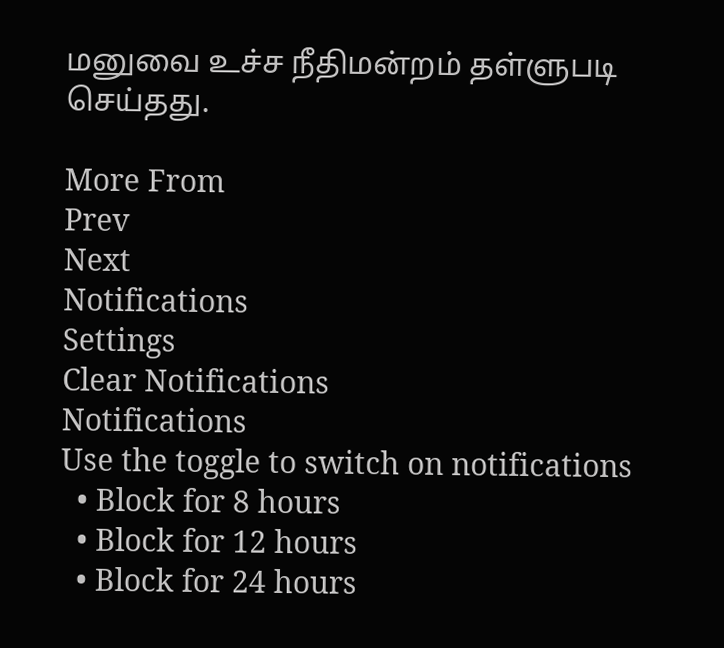மனுவை உச்ச நீதிமன்றம் தள்ளுபடி செய்தது.

More From
Prev
Next
Notifications
Settings
Clear Notifications
Notifications
Use the toggle to switch on notifications
  • Block for 8 hours
  • Block for 12 hours
  • Block for 24 hours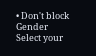• Don't block
Gender
Select your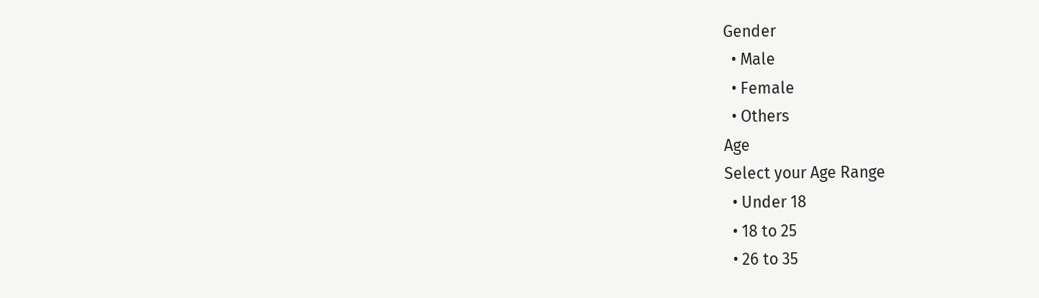Gender
  • Male
  • Female
  • Others
Age
Select your Age Range
  • Under 18
  • 18 to 25
  • 26 to 35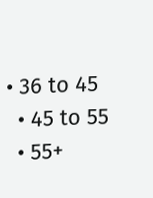• 36 to 45
  • 45 to 55
  • 55+